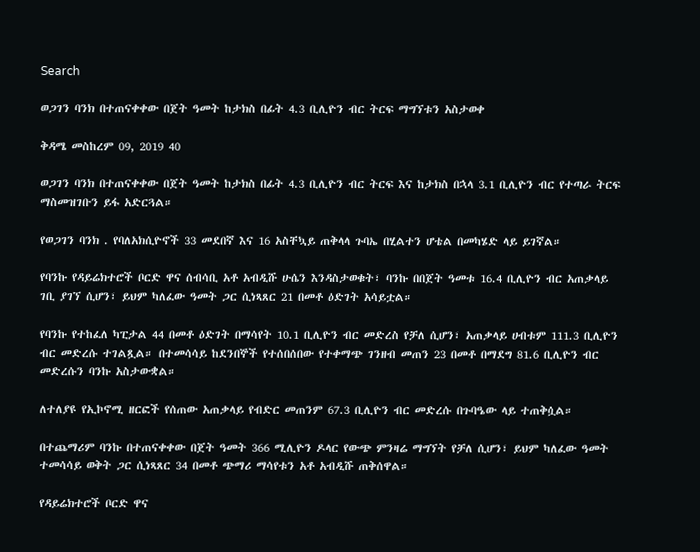Search

ወጋገን ባንክ በተጠናቀቀው በጀት ዓመት ከታክስ በፊት 4.3 ቢሊዮን ብር ትርፍ ማግኘቱን አስታወቀ

ቅዳሜ መስከረም 09, 2019 40

ወጋገን ባንክ በተጠናቀቀው በጀት ዓመት ከታክስ በፊት 4.3 ቢሊዮን ብር ትርፍ እና ከታክስ በኋላ 3.1 ቢሊዮን ብር የተጣራ ትርፍ ማስመዝገቡን ይፋ አድርጓል።

የወጋገን ባንክ . የባለአክሲዮኖች 33 መደበኛ እና 16 አስቸኳይ ጠቅላላ ጉባኤ በሂልተን ሆቴል በመካሄድ ላይ ይገኛል።

የባንኩ የዳይሬክተሮች ቦርድ ዋና ሰብሳቢ አቶ አብዲሹ ሁሴን እንዳስታወቁት፣ ባንኩ በበጀት ዓመቱ 16.4 ቢሊዮን ብር አጠቃላይ ገቢ ያገኘ ሲሆን፣ ይህም ካለፈው ዓመት ጋር ሲነጻጸር 21 በመቶ ዕድገት አሳይቷል።

የባንኩ የተከፈለ ካፒታል 44 በመቶ ዕድገት በማሳየት 10.1 ቢሊዮን ብር መድረስ የቻለ ሲሆን፣ አጠቃላይ ሀብቱም 111.3 ቢሊዮን ብር መድረሱ ተገልጿል። በተመሳሳይ ከደንበኞች የተሰበሰበው የተቀማጭ ገንዘብ መጠን 23 በመቶ በማደግ 81.6 ቢሊዮን ብር መድረሱን ባንኩ አስታውቋል።

ለተለያዩ የኢኮኖሚ ዘርፎች የሰጠው አጠቃላይ የብድር መጠንም 67.3 ቢሊዮን ብር መድረሱ በጉባዔው ላይ ተጠቅሷል።

በተጨማሪም ባንኩ በተጠናቀቀው በጀት ዓመት 366 ሚሊዮን ዶላር የውጭ ምንዛሬ ማግኘት የቻለ ሲሆን፣ ይህም ካለፈው ዓመት ተመሳሳይ ወቅት ጋር ሲነጻጸር 34 በመቶ ጭማሪ ማሳየቱን አቶ አብዲሹ ጠቅሰዋል።

የዳይሬክተሮች ቦርድ ዋና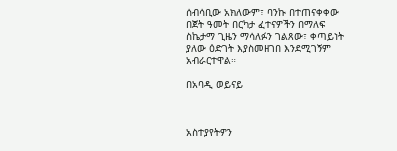ሰብሳቢው አክለውም፣ ባንኩ በተጠናቀቀው በጀት ዓመት በርካታ ፈተናዎችን በማለፍ ስኬታማ ጊዜን ማሳለፉን ገልጸው፣ ቀጣይነት ያለው ዕድገት እያስመዘገበ እንደሚገኝም አብራርተዋል።

በአባዲ ወይናይ



አስተያየትዎን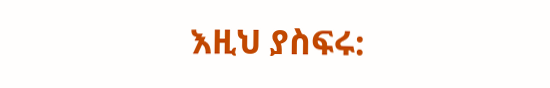እዚህ ያስፍሩ: